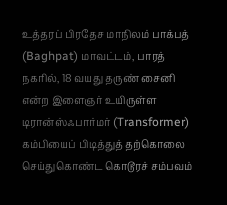உத்தரப் பிரதேச மாநிலம் பாக்பத் (Baghpat) மாவட்டம், பாரத் நகரில், 18 வயது தருண் சைனி என்ற இளைஞர் உயிருள்ள டிரான்ஸ்ஃபார்மர் (Transformer) கம்பியைப் பிடித்துத் தற்கொலை செய்துகொண்ட கொடூரச் சம்பவம்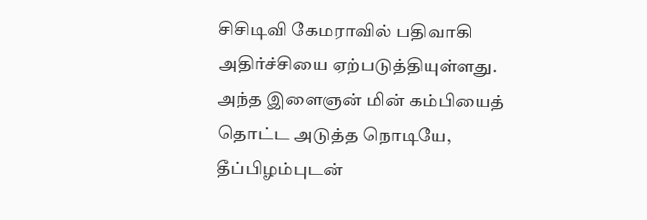சிசிடிவி கேமராவில் பதிவாகி அதிர்ச்சியை ஏற்படுத்தியுள்ளது.
அந்த இளைஞன் மின் கம்பியைத் தொட்ட அடுத்த நொடியே, தீப்பிழம்புடன்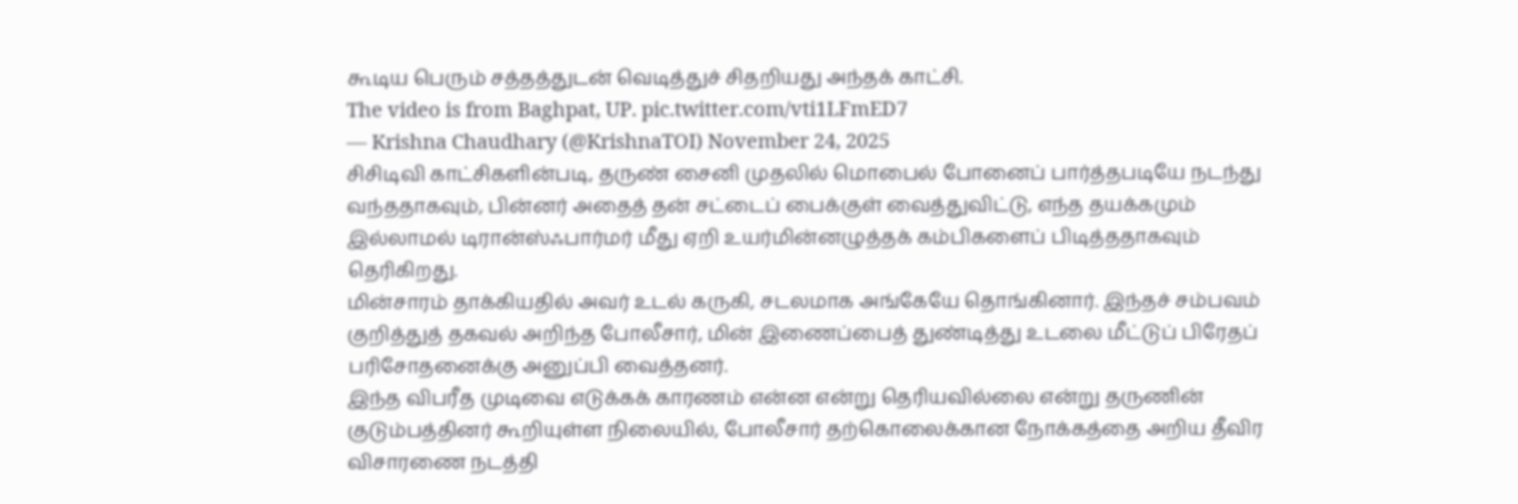கூடிய பெரும் சத்தத்துடன் வெடித்துச் சிதறியது அந்தக் காட்சி.
The video is from Baghpat, UP. pic.twitter.com/vti1LFmED7
— Krishna Chaudhary (@KrishnaTOI) November 24, 2025
சிசிடிவி காட்சிகளின்படி, தருண் சைனி முதலில் மொபைல் போனைப் பார்த்தபடியே நடந்து வந்ததாகவும், பின்னர் அதைத் தன் சட்டைப் பைக்குள் வைத்துவிட்டு, எந்த தயக்கமும் இல்லாமல் டிரான்ஸ்ஃபார்மர் மீது ஏறி உயர்மின்னழுத்தக் கம்பிகளைப் பிடித்ததாகவும் தெரிகிறது.
மின்சாரம் தாக்கியதில் அவர் உடல் கருகி, சடலமாக அங்கேயே தொங்கினார். இந்தச் சம்பவம் குறித்துத் தகவல் அறிந்த போலீசார், மின் இணைப்பைத் துண்டித்து உடலை மீட்டுப் பிரேதப் பரிசோதனைக்கு அனுப்பி வைத்தனர்.
இந்த விபரீத முடிவை எடுக்கக் காரணம் என்ன என்று தெரியவில்லை என்று தருணின் குடும்பத்தினர் கூறியுள்ள நிலையில், போலீசார் தற்கொலைக்கான நோக்கத்தை அறிய தீவிர விசாரணை நடத்தி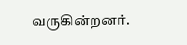வருகின்றனர்.